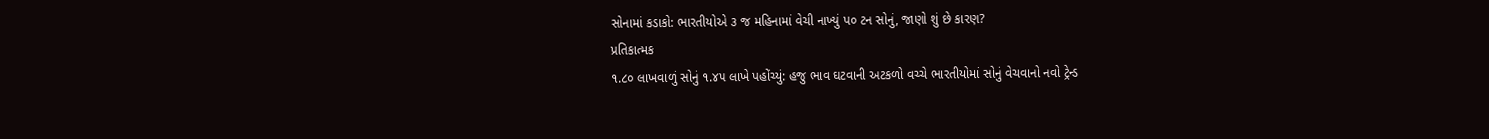સોનામાં કડાકો: ભારતીયોએ ૩ જ મહિનામાં વેચી નાખ્યું પ૦ ટન સોનું, જાણો શું છે કારણ?
પ્રતિકાત્મક
૧.૮૦ લાખવાળું સોનું ૧.૪૫ લાખે પહોંચ્યું: હજુ ભાવ ઘટવાની અટકળો વચ્ચે ભારતીયોમાં સોનું વેચવાનો નવો ટ્રેન્ડ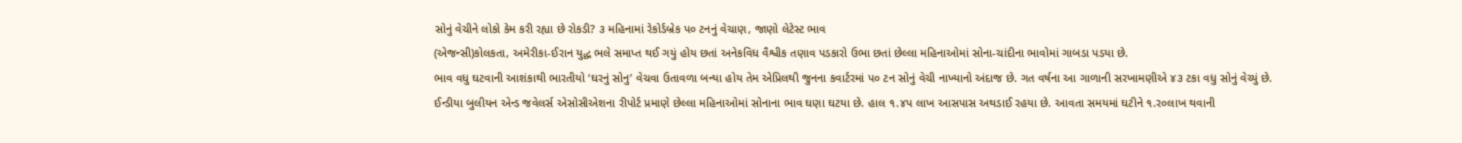સોનું વેચીને લોકો કેમ કરી રહ્યા છે રોકડી? ૩ મહિનામાં રેકોર્ડબ્રેક પ૦ ટનનું વેચાણ, જાણો લેટેસ્ટ ભાવ
(એજન્સી)કોલકતા, અમેરીકા-ઈરાન યુદ્ધ ભલે સમાપ્ત થઈ ગયું હોય છતાં અનેકવિધ વૈશ્વીક તણાવ પડકારો ઉભા છતાં છેલ્લા મહિનાઓમાં સોના-ચાંદીના ભાવોમાં ગાબડા પડયા છે.
ભાવ વધુ ઘટવાની આશંકાથી ભારતીયો ‘ઘરનું સોનુ’ વેચવા ઉતાવળા બન્યા હોય તેમ એપ્રિલથી જુનના કવાર્ટરમાં પ૦ ટન સોનું વેચી નાખ્યાનો અંદાજ છે. ગત વર્ષના આ ગાળાની સરખામણીએ ૪૩ ટકા વધુ સોનું વેચ્યું છે.
ઈન્ડીયા બુલીયન એન્ડ જવેલર્સ એસોસીએશના રીપોર્ટ પ્રમાણે છેલ્લા મહિનાઓમાં સોનાના ભાવ ઘણા ઘટયા છે. હાલ ૧.૪પ લાખ આસપાસ અથડાઈ રહયા છે. આવતા સમયમાં ઘટીને ૧.ર૦લાખ થવાની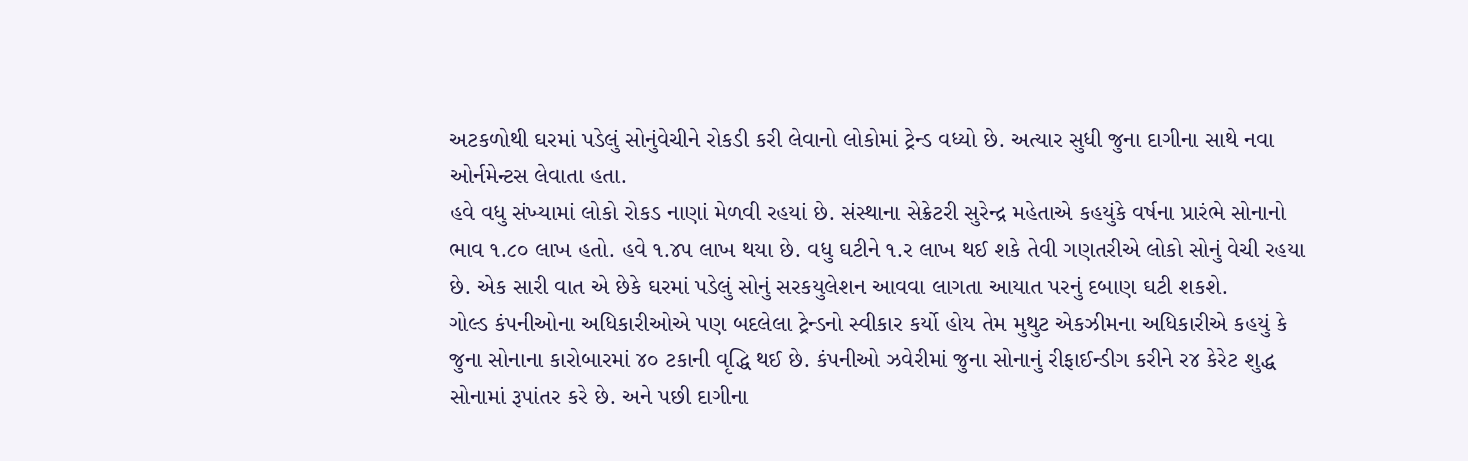અટકળોથી ઘરમાં પડેલું સોનુંવેચીને રોકડી કરી લેવાનો લોકોમાં ટ્રેન્ડ વધ્યો છે. અત્યાર સુધી જુના દાગીના સાથે નવા ઓર્નમેન્ટસ લેવાતા હતા.
હવે વધુ સંખ્યામાં લોકો રોકડ નાણાં મેળવી રહયાં છે. સંસ્થાના સેક્રેટરી સુરેન્દ્ર મહેતાએ કહયુંકે વર્ષના પ્રારંભે સોનાનો ભાવ ૧.૮૦ લાખ હતો. હવે ૧.૪પ લાખ થયા છે. વધુ ઘટીને ૧.ર લાખ થઈ શકે તેવી ગણતરીએ લોકો સોનું વેચી રહયા છે. એક સારી વાત એ છેકે ઘરમાં પડેલું સોનું સરકયુલેશન આવવા લાગતા આયાત પરનું દબાણ ઘટી શકશે.
ગોલ્ડ કંપનીઓના અધિકારીઓએ પણ બદલેલા ટ્રેન્ડનો સ્વીકાર કર્યો હોય તેમ મુથુટ એકઝીમના અધિકારીએ કહયું કે જુના સોનાના કારોબારમાં ૪૦ ટકાની વૃદ્ધિ થઈ છે. કંપનીઓ ઝવેરીમાં જુના સોનાનું રીફાઈન્ડીગ કરીને ર૪ કેરેટ શુદ્ધ સોનામાં રૂપાંતર કરે છે. અને પછી દાગીના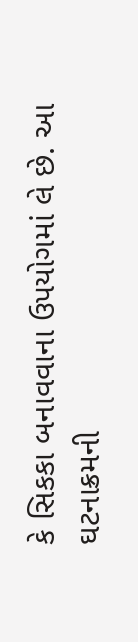કે સિકકા બનાવવાના ઉપયોગમાં લે છે. આ ઘટનાક્રમની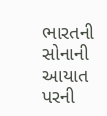ભારતની સોનાની આયાત પરની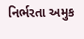નિર્ભરતા અમુક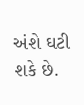અંશે ઘટી શકે છે.